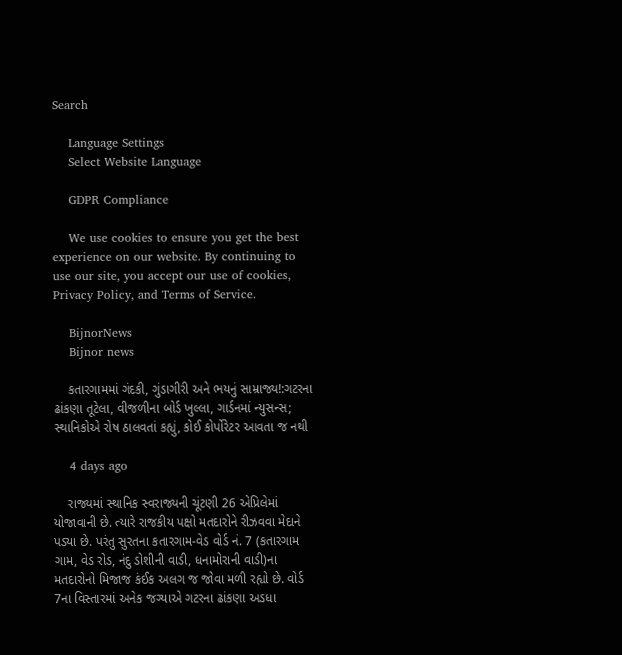Search

    Language Settings
    Select Website Language

    GDPR Compliance

    We use cookies to ensure you get the best experience on our website. By continuing to use our site, you accept our use of cookies, Privacy Policy, and Terms of Service.

    BijnorNews
    Bijnor news

    કતારગામમાં ગંદકી, ગુંડાગીરી અને ભયનું સામ્રાજ્ય!:ગટરના ઢાંકણા તૂટેલા, વીજળીના બોર્ડ ખુલ્લા, ગાર્ડનમાં ન્યુસન્સ; સ્થાનિકોએ રોષ ઠાલવતાં કહ્યું, કોઈ કોર્પોરેટર આવતા જ નથી

    4 days ago

    રાજ્યમાં સ્થાનિક સ્વરાજ્યની ચૂંટણી 26 એપ્રિલેમાં યોજાવાની છે. ત્યારે રાજકીય પક્ષો મતદારોને રીઝવવા મેદાને પડ્યા છે. પરંતુ સુરતના કતારગામ-વેડ વોર્ડ નં. 7 (કતારગામ ગામ, વેડ રોડ, નંદુ ડોશીની વાડી, ધનામોરાની વાડી)ના મતદારોનો મિજાજ કંઈક અલગ જ જોવા મળી રહ્યો છે. વોર્ડ 7ના વિસ્તારમાં અનેક જગ્યાએ ગટરના ઢાંકણા અડધા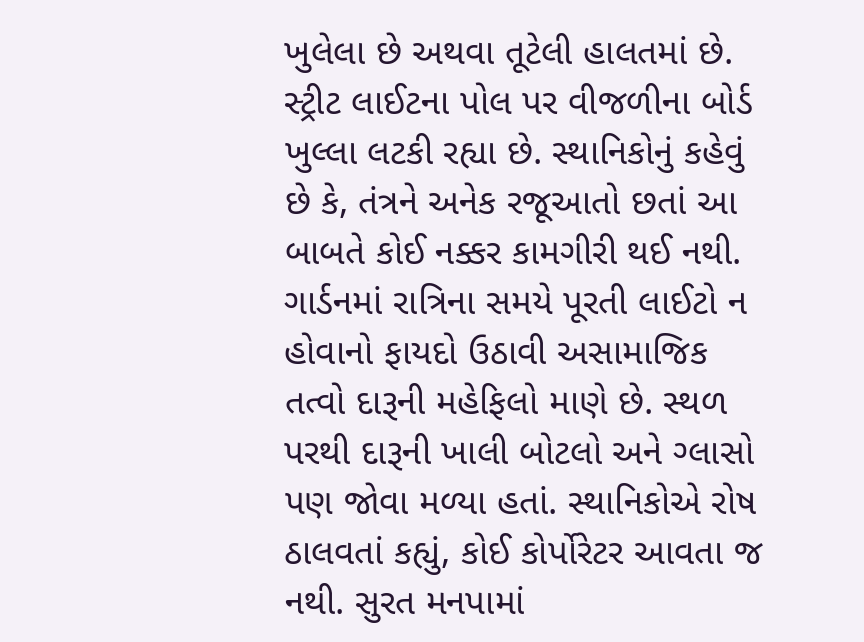ખુલેલા છે અથવા તૂટેલી હાલતમાં છે. સ્ટ્રીટ લાઈટના પોલ પર વીજળીના બોર્ડ ખુલ્લા લટકી રહ્યા છે. સ્થાનિકોનું કહેવું છે કે, તંત્રને અનેક રજૂઆતો છતાં આ બાબતે કોઈ નક્કર કામગીરી થઈ નથી. ગાર્ડનમાં રાત્રિના સમયે પૂરતી લાઈટો ન હોવાનો ફાયદો ઉઠાવી અસામાજિક તત્વો દારૂની મહેફિલો માણે છે. સ્થળ પરથી દારૂની ખાલી બોટલો અને ગ્લાસો પણ જોવા મળ્યા હતાં. સ્થાનિકોએ રોષ ઠાલવતાં કહ્યું, કોઈ કોર્પોરેટર આવતા જ નથી. સુરત મનપામાં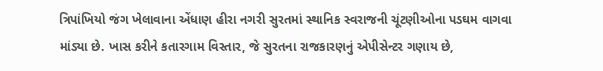ત્રિપાંખિયો જંગ ખેલાવાના એંધાણ હીરા નગરી સુરતમાં સ્થાનિક સ્વરાજની ચૂંટણીઓના પડઘમ વાગવા માંડ્યા છે. ખાસ કરીને કતારગામ વિસ્તાર, જે સુરતના રાજકારણનું એપીસેન્ટર ગણાય છે,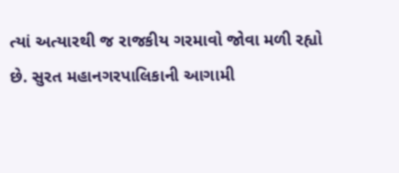ત્યાં અત્યારથી જ રાજકીય ગરમાવો જોવા મળી રહ્યો છે. સુરત મહાનગરપાલિકાની આગામી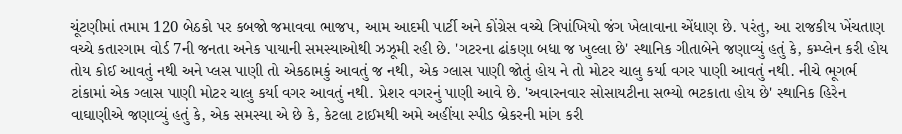ચૂંટણીમાં તમામ 120 બેઠકો પર કબજો જમાવવા ભાજપ, આમ આદમી પાર્ટી અને કોંગ્રેસ વચ્ચે ત્રિપાંખિયો જંગ ખેલાવાના એંધાણ છે. પરંતુ, આ રાજકીય ખેંચતાણ વચ્ચે કતારગામ વોર્ડ 7ની જનતા અનેક પાયાની સમસ્યાઓથી ઝઝૂમી રહી છે. 'ગટરના ઢાંકણા બધા જ ખુલ્લા છે' સ્થાનિક ગીતાબેને જણાવ્યું હતું કે, કમ્પ્લેન કરી હોય તોય કોઈ આવતું નથી અને પ્લસ પાણી તો એકઠામકું આવતું જ નથી, એક ગ્લાસ પાણી જોતું હોય ને તો મોટર ચાલુ કર્યા વગર પાણી આવતું નથી. નીચે ભૂગર્ભ ટાંકામાં એક ગ્લાસ પાણી મોટર ચાલુ કર્યા વગર આવતું નથી. પ્રેશર વગરનું પાણી આવે છે. 'અવારનવાર સોસાયટીના સભ્યો ભટકાતા હોય છે' સ્થાનિક હિરેન વાઘાણીએ જણાવ્યું હતું કે, એક સમસ્યા એ છે કે, કેટલા ટાઈમથી અમે અહીંયા સ્પીડ બ્રેકરની માંગ કરી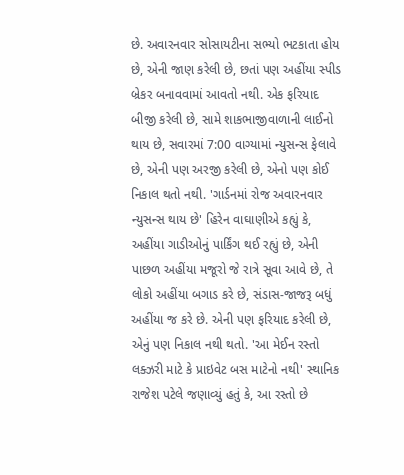છે. અવારનવાર સોસાયટીના સભ્યો ભટકાતા હોય છે, એની જાણ કરેલી છે, છતાં પણ અહીંયા સ્પીડ બ્રેકર બનાવવામાં આવતો નથી. એક ફરિયાદ બીજી કરેલી છે, સામે શાકભાજીવાળાની લાઈનો થાય છે, સવારમાં 7:00 વાગ્યામાં ન્યુસન્સ ફેલાવે છે, એની પણ અરજી કરેલી છે, એનો પણ કોઈ નિકાલ થતો નથી. 'ગાર્ડનમાં રોજ અવારનવાર ન્યુસન્સ થાય છે' હિરેન વાઘાણીએ કહ્યું કે, અહીંયા ગાડીઓનું પાર્કિંગ થઈ રહ્યું છે, એની પાછળ અહીંયા મજૂરો જે રાત્રે સૂવા આવે છે, તે લોકો અહીંયા બગાડ કરે છે, સંડાસ-જાજરૂ બધું અહીંયા જ કરે છે. એની પણ ફરિયાદ કરેલી છે, એનું પણ નિકાલ નથી થતો. 'આ મેઈન રસ્તો લક્ઝરી માટે કે પ્રાઇવેટ બસ માટેનો નથી' સ્થાનિક રાજેશ પટેલે જણાવ્યું હતું કે, આ રસ્તો છે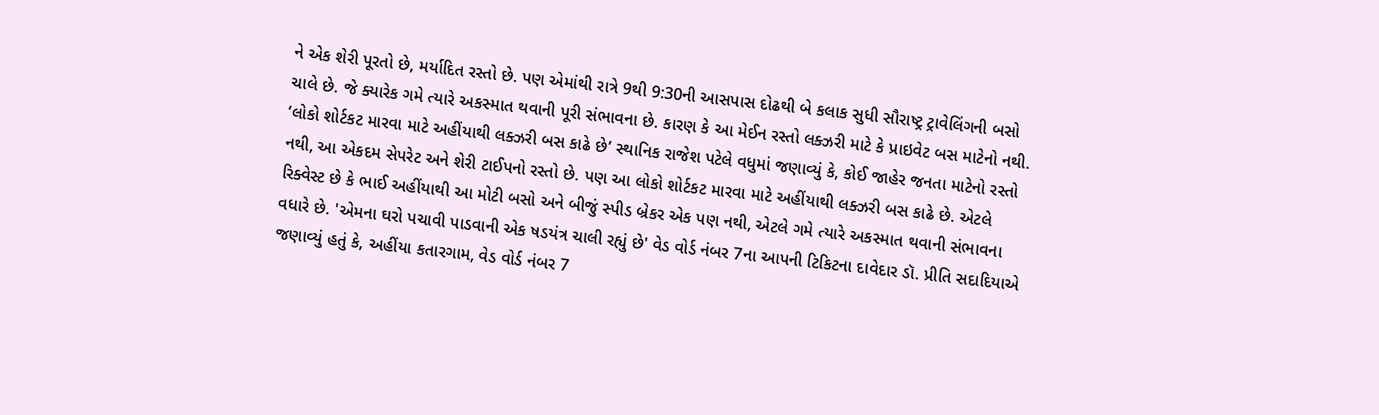ને એક શેરી પૂરતો છે, મર્યાદિત રસ્તો છે. પણ એમાંથી રાત્રે 9થી 9:30ની આસપાસ દોઢથી બે કલાક સુધી સૌરાષ્ટ્ર ટ્રાવેલિંગની બસો ચાલે છે. જે ક્યારેક ગમે ત્યારે અકસ્માત થવાની પૂરી સંભાવના છે. કારણ કે આ મેઈન રસ્તો લક્ઝરી માટે કે પ્રાઇવેટ બસ માટેનો નથી. ‘લોકો શોર્ટકટ મારવા માટે અહીંયાથી લક્ઝરી બસ કાઢે છે’ સ્થાનિક રાજેશ પટેલે વધુમાં જણાવ્યું કે, કોઈ જાહેર જનતા માટેનો રસ્તો નથી, આ એકદમ સેપરેટ અને શેરી ટાઈપનો રસ્તો છે. પણ આ લોકો શોર્ટકટ મારવા માટે અહીંયાથી લક્ઝરી બસ કાઢે છે. એટલે રિક્વેસ્ટ છે કે ભાઈ અહીંયાથી આ મોટી બસો અને બીજું સ્પીડ બ્રેકર એક પણ નથી, એટલે ગમે ત્યારે અકસ્માત થવાની સંભાવના વધારે છે. 'એમના ઘરો પચાવી પાડવાની એક ષડયંત્ર ચાલી રહ્યું છે' વેડ વોર્ડ નંબર 7ના આપની ટિકિટના દાવેદાર ડૉ. પ્રીતિ સદાદિયાએ જણાવ્યું હતું કે, અહીંયા કતારગામ, વેડ વોર્ડ નંબર 7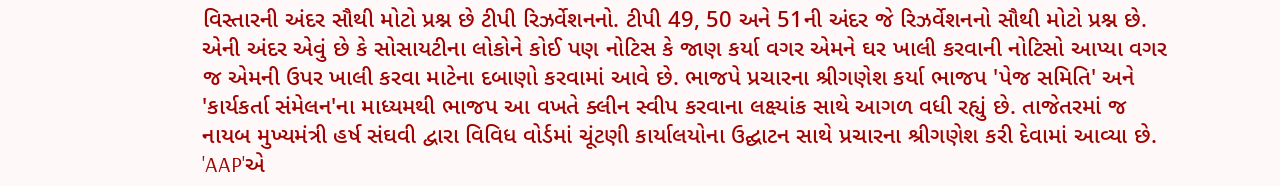વિસ્તારની અંદર સૌથી મોટો પ્રશ્ન છે ટીપી રિઝર્વેશનનો. ટીપી 49, 50 અને 51ની અંદર જે રિઝર્વેશનનો સૌથી મોટો પ્રશ્ન છે. એની અંદર એવું છે કે સોસાયટીના લોકોને કોઈ પણ નોટિસ કે જાણ કર્યા વગર એમને ઘર ખાલી કરવાની નોટિસો આપ્યા વગર જ એમની ઉપર ખાલી કરવા માટેના દબાણો કરવામાં આવે છે. ભાજપે પ્રચારના શ્રીગણેશ કર્યા ભાજપ 'પેજ સમિતિ' અને 'કાર્યકર્તા સંમેલન'ના માધ્યમથી ભાજપ આ વખતે ક્લીન સ્વીપ કરવાના લક્ષ્યાંક સાથે આગળ વધી રહ્યું છે. તાજેતરમાં જ નાયબ મુખ્યમંત્રી હર્ષ સંઘવી દ્વારા વિવિધ વોર્ડમાં ચૂંટણી કાર્યાલયોના ઉદ્ઘાટન સાથે પ્રચારના શ્રીગણેશ કરી દેવામાં આવ્યા છે. 'AAP'એ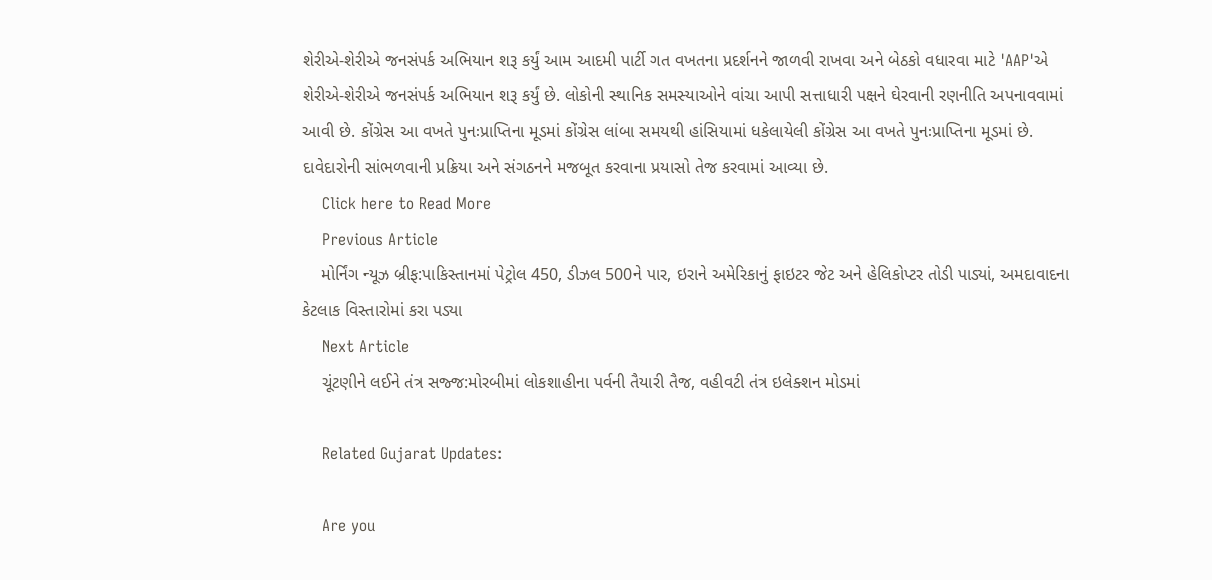શેરીએ-શેરીએ જનસંપર્ક અભિયાન શરૂ કર્યું આમ આદમી પાર્ટી ગત વખતના પ્રદર્શનને જાળવી રાખવા અને બેઠકો વધારવા માટે 'AAP'એ શેરીએ-શેરીએ જનસંપર્ક અભિયાન શરૂ કર્યું છે. લોકોની સ્થાનિક સમસ્યાઓને વાંચા આપી સત્તાધારી પક્ષને ઘેરવાની રણનીતિ અપનાવવામાં આવી છે. કોંગ્રેસ આ વખતે પુનઃપ્રાપ્તિના મૂડમાં કોંગ્રેસ લાંબા સમયથી હાંસિયામાં ધકેલાયેલી કોંગ્રેસ આ વખતે પુનઃપ્રાપ્તિના મૂડમાં છે. દાવેદારોની સાંભળવાની પ્રક્રિયા અને સંગઠનને મજબૂત કરવાના પ્રયાસો તેજ કરવામાં આવ્યા છે.
    Click here to Read More
    Previous Article
    મોર્નિંગ ન્યૂઝ બ્રીફ:પાકિસ્તાનમાં પેટ્રોલ 450, ડીઝલ 500ને પાર, ઇરાને અમેરિકાનું ફાઇટર જેટ અને હેલિકોપ્ટર તોડી પાડ્યાં, અમદાવાદના કેટલાક વિસ્તારોમાં કરા પડ્યા
    Next Article
    ચૂંટણીને લઈને તંત્ર સજ્જ:મોરબીમાં લોકશાહીના પર્વની તૈયારી તૈજ, વહીવટી તંત્ર ઇલેક્શન મોડમાં

    Related Gujarat Updates:

    Are you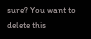sure? You want to delete this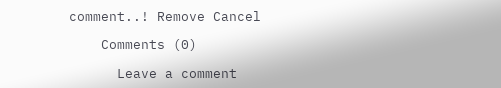comment..! Remove Cancel

    Comments (0)

      Leave a comment